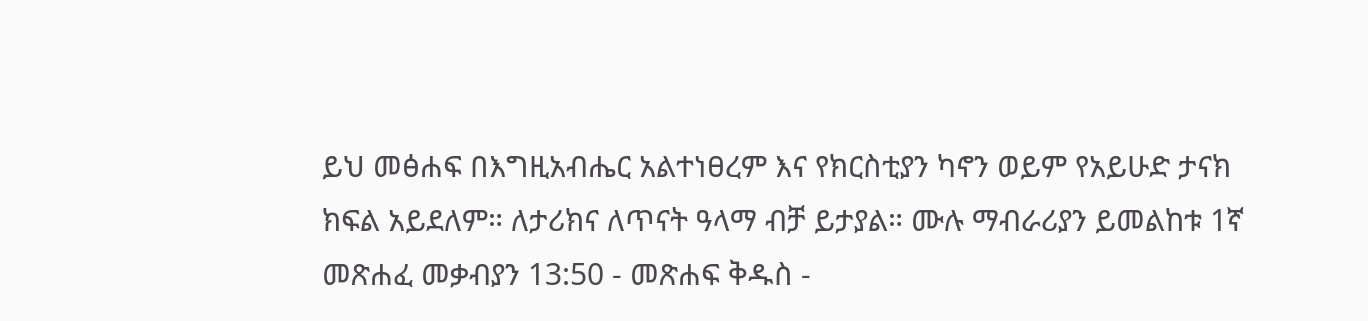ይህ መፅሐፍ በእግዚአብሔር አልተነፀረም እና የክርስቲያን ካኖን ወይም የአይሁድ ታናክ ክፍል አይደለም። ለታሪክና ለጥናት ዓላማ ብቻ ይታያል። ሙሉ ማብራሪያን ይመልከቱ 1ኛ መጽሐፈ መቃብያን 13:50 - መጽሐፍ ቅዱስ -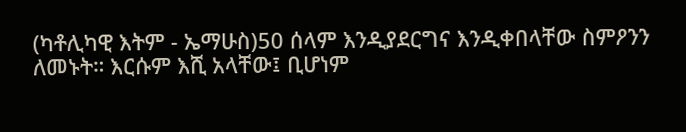(ካቶሊካዊ እትም - ኤማሁስ)50 ሰላም እንዲያደርግና እንዲቀበላቸው ስምዖንን ለመኑት። እርሱም እሺ አላቸው፤ ቢሆነም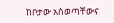ከቦታው አስወጣቸውና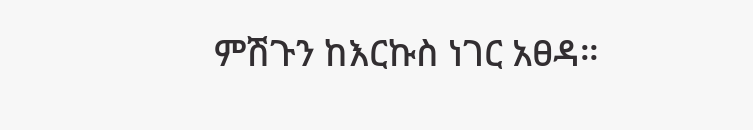ምሽጉን ከእርኩስ ነገር አፀዳ።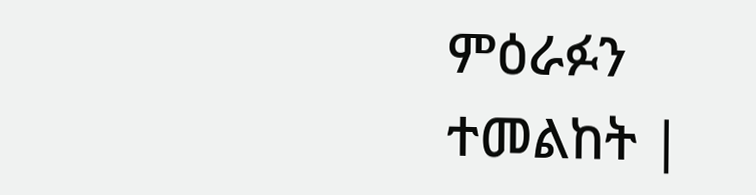ምዕራፉን ተመልከት |